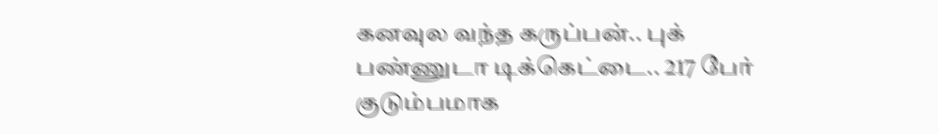கனவுல வந்த கருப்பன்.. புக் பண்ணுடா டிக்கெட்டை.. 217 பேர் குடும்பமாக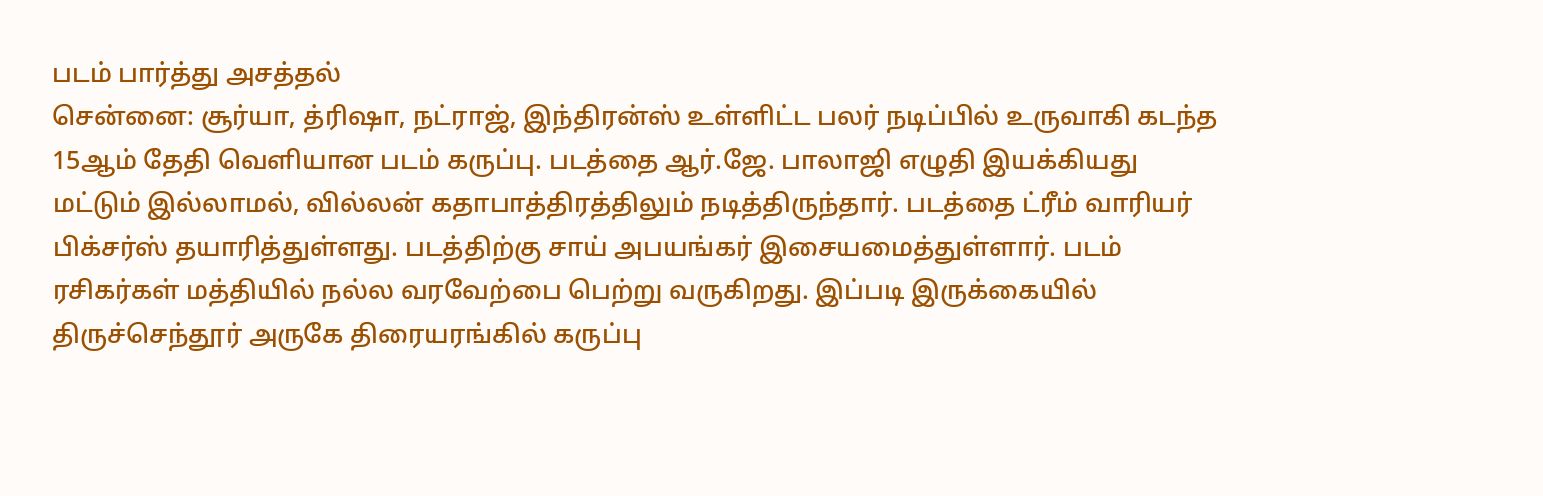படம் பார்த்து அசத்தல்
சென்னை: சூர்யா, த்ரிஷா, நட்ராஜ், இந்திரன்ஸ் உள்ளிட்ட பலர் நடிப்பில் உருவாகி கடந்த 15ஆம் தேதி வெளியான படம் கருப்பு. படத்தை ஆர்.ஜே. பாலாஜி எழுதி இயக்கியது மட்டும் இல்லாமல், வில்லன் கதாபாத்திரத்திலும் நடித்திருந்தார். படத்தை ட்ரீம் வாரியர் பிக்சர்ஸ் தயாரித்துள்ளது. படத்திற்கு சாய் அபயங்கர் இசையமைத்துள்ளார். படம் ரசிகர்கள் மத்தியில் நல்ல வரவேற்பை பெற்று வருகிறது. இப்படி இருக்கையில் திருச்செந்தூர் அருகே திரையரங்கில் கருப்பு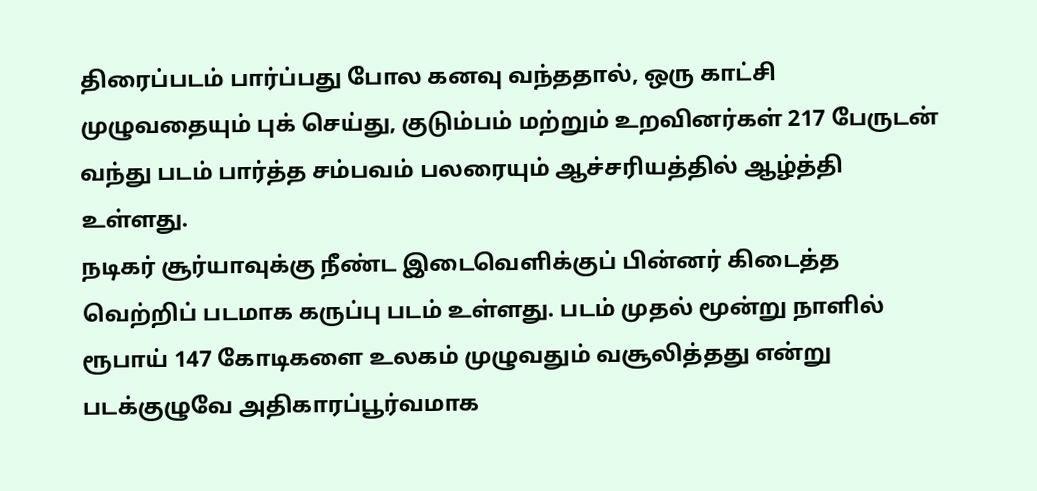திரைப்படம் பார்ப்பது போல கனவு வந்ததால், ஒரு காட்சி முழுவதையும் புக் செய்து, குடும்பம் மற்றும் உறவினர்கள் 217 பேருடன் வந்து படம் பார்த்த சம்பவம் பலரையும் ஆச்சரியத்தில் ஆழ்த்தி உள்ளது.
நடிகர் சூர்யாவுக்கு நீண்ட இடைவெளிக்குப் பின்னர் கிடைத்த வெற்றிப் படமாக கருப்பு படம் உள்ளது. படம் முதல் மூன்று நாளில் ரூபாய் 147 கோடிகளை உலகம் முழுவதும் வசூலித்தது என்று படக்குழுவே அதிகாரப்பூர்வமாக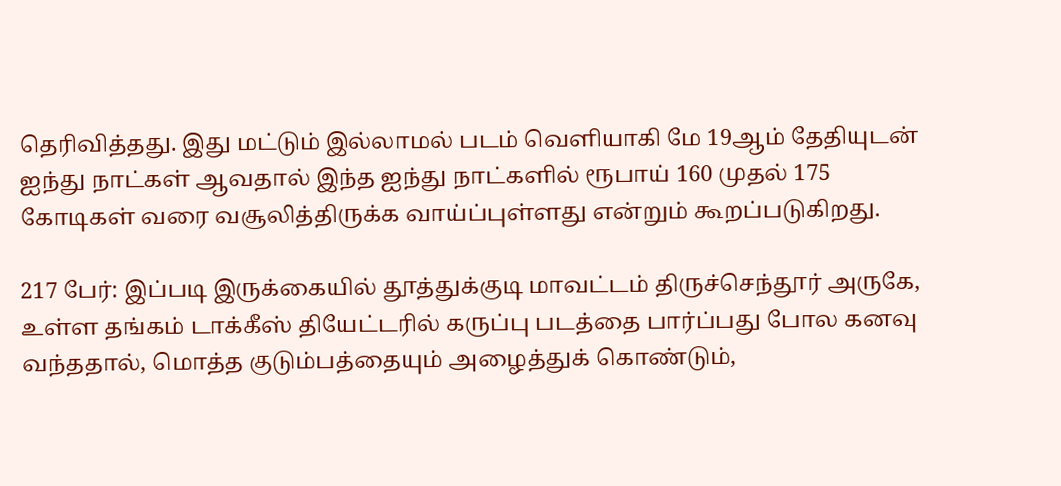தெரிவித்தது. இது மட்டும் இல்லாமல் படம் வெளியாகி மே 19ஆம் தேதியுடன் ஐந்து நாட்கள் ஆவதால் இந்த ஐந்து நாட்களில் ரூபாய் 160 முதல் 175 கோடிகள் வரை வசூலித்திருக்க வாய்ப்புள்ளது என்றும் கூறப்படுகிறது.

217 பேர்: இப்படி இருக்கையில் தூத்துக்குடி மாவட்டம் திருச்செந்தூர் அருகே, உள்ள தங்கம் டாக்கீஸ் தியேட்டரில் கருப்பு படத்தை பார்ப்பது போல கனவு வந்ததால், மொத்த குடும்பத்தையும் அழைத்துக் கொண்டும்,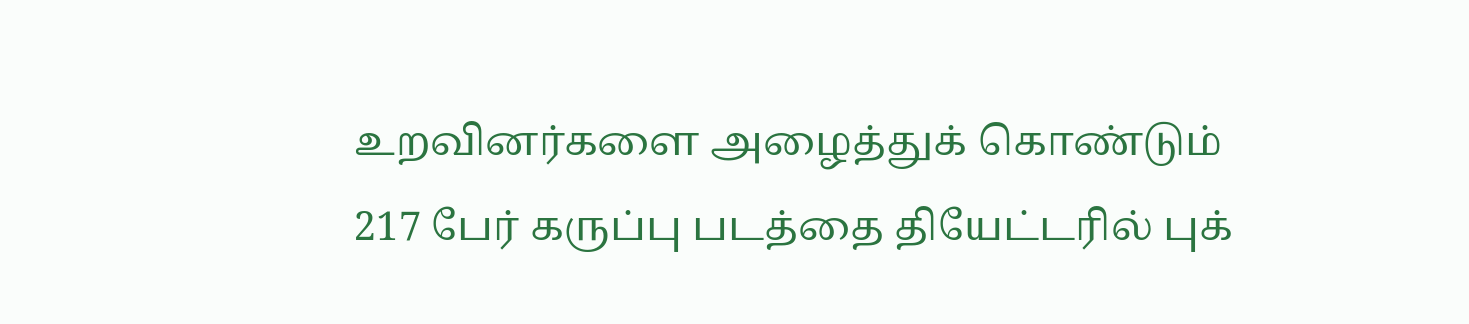உறவினர்களை அழைத்துக் கொண்டும் 217 பேர் கருப்பு படத்தை தியேட்டரில் புக்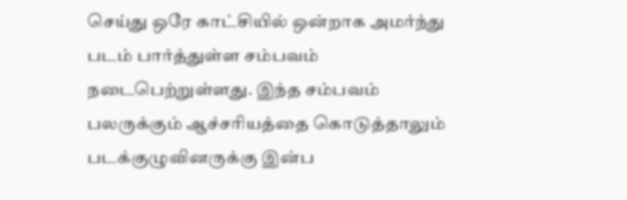செய்து ஒரே காட்சியில் ஒன்றாக அமர்ந்து படம் பார்த்துள்ள சம்பவம் நடைபெற்றுள்ளது. இந்த சம்பவம் பலருக்கும் ஆச்சரியத்தை கொடுத்தாலும் படக்குழுவினருக்கு இன்ப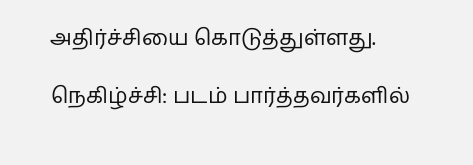அதிர்ச்சியை கொடுத்துள்ளது.

நெகிழ்ச்சி: படம் பார்த்தவர்களில்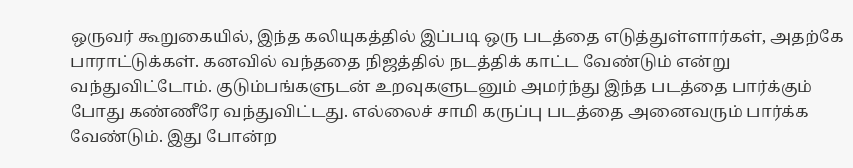ஒருவர் கூறுகையில், இந்த கலியுகத்தில் இப்படி ஒரு படத்தை எடுத்துள்ளார்கள், அதற்கே பாராட்டுக்கள். கனவில் வந்ததை நிஜத்தில் நடத்திக் காட்ட வேண்டும் என்று வந்துவிட்டோம். குடும்பங்களுடன் உறவுகளுடனும் அமர்ந்து இந்த படத்தை பார்க்கும் போது கண்ணீரே வந்துவிட்டது. எல்லைச் சாமி கருப்பு படத்தை அனைவரும் பார்க்க வேண்டும். இது போன்ற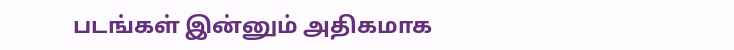படங்கள் இன்னும் அதிகமாக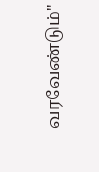வரவேண்டும்"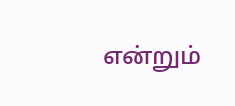என்றும்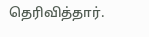தெரிவித்தார்.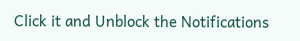Click it and Unblock the Notifications